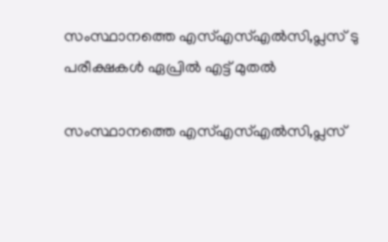സംസ്ഥാനത്തെ എസ്‌എസ്‌എല്‍സി,പ്ലസ് ടു പരീക്ഷകള്‍ ഏപ്രില്‍ എട്ട് മുതല്‍

സംസ്ഥാനത്തെ എസ്‌എസ്‌എല്‍സി,പ്ലസ്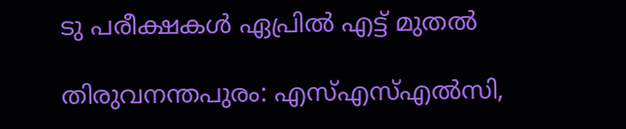ടു പരീക്ഷകള്‍ ഏപ്രില്‍ എട്ട് മുതല്‍

തിരുവനന്തപുരം: എസ്‌എസ്‌എല്‍സി,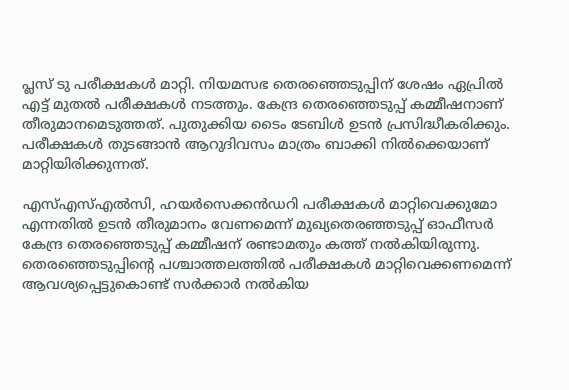പ്ലസ് ടു പരീക്ഷകള്‍ മാറ്റി. നിയമസഭ തെരഞ്ഞെടുപ്പിന് ശേഷം ഏപ്രില്‍ എട്ട് മുതല്‍ പരീക്ഷകള്‍ നടത്തും. കേന്ദ്ര തെരഞ്ഞെടുപ്പ് കമ്മീഷനാണ് തീരുമാനമെടുത്തത്. പുതുക്കിയ ടൈം ടേബിള്‍ ഉടന്‍ പ്രസിദ്ധീകരിക്കും. പരീക്ഷകള്‍ തുടങ്ങാന്‍ ആറുദിവസം മാത്രം ബാക്കി നില്‍ക്കെയാണ് മാറ്റിയിരിക്കുന്നത്.

എസ്‌എസ്‌എല്‍സി, ഹയര്‍സെക്കന്‍ഡറി പരീക്ഷകള്‍ മാറ്റിവെക്കുമോ എന്നതില്‍ ഉടന്‍ തീരുമാനം വേണമെന്ന് മുഖ്യതെരഞ്ഞടുപ്പ് ഓഫീസര്‍ കേന്ദ്ര തെരഞ്ഞെടുപ്പ് കമ്മീഷന് രണ്ടാമതും കത്ത് നല്‍കിയിരുന്നു.
തെരഞ്ഞെടുപ്പിന്റെ പശ്ചാത്തലത്തില്‍ പരീക്ഷകള്‍ മാറ്റിവെക്കണമെന്ന് ആവശ്യപ്പെട്ടുകൊണ്ട് സര്‍ക്കാര്‍ നല്‍കിയ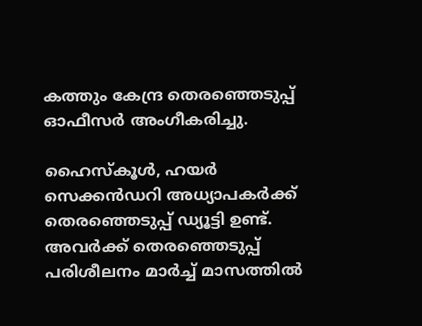കത്തും കേന്ദ്ര തെരഞ്ഞെടുപ്പ് ഓഫീസര്‍ അംഗീകരിച്ചു.

ഹൈസ്‌കൂള്‍, ഹയര്‍ സെക്കന്‍ഡറി അധ്യാപകര്‍ക്ക് തെരഞ്ഞെടുപ്പ് ഡ്യൂട്ടി ഉണ്ട്. അവര്‍ക്ക് തെരഞ്ഞെടുപ്പ് പരിശീലനം മാര്‍ച്ച്‌ മാസത്തില്‍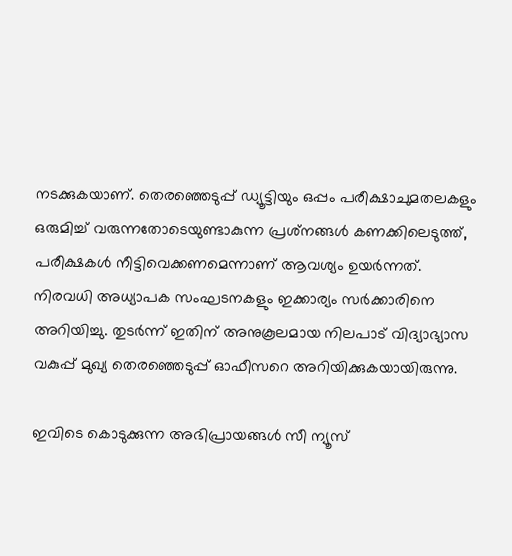നടക്കുകയാണ്. തെരഞ്ഞെടുപ്പ് ഡ്യൂട്ടിയും ഒപ്പം പരീക്ഷാചുമതലകളും ഒരുമിച്ച്‌ വരുന്നതോടെയുണ്ടാകുന്ന പ്രശ്‌നങ്ങള്‍ കണക്കിലെടുത്ത്, പരീക്ഷകള്‍ നീട്ടിവെക്കണമെന്നാണ് ആവശ്യം ഉയര്‍ന്നത്. നിരവധി അധ്യാപക സംഘടനകളും ഇക്കാര്യം സര്‍ക്കാരിനെ അറിയിച്ചു. തുടര്‍ന്ന് ഇതിന് അനുകൂലമായ നിലപാട് വിദ്യാഭ്യാസ വകുപ്പ് മുഖ്യ തെരഞ്ഞെടുപ്പ് ഓഫീസറെ അറിയിക്കുകയായിരുന്നു.

ഇവിടെ കൊടുക്കുന്ന അഭിപ്രായങ്ങള്‍ സീ ന്യൂസ്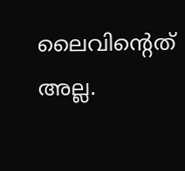ലൈവിന്റെത് അല്ല.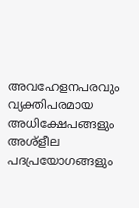അവഹേളനപരവും വ്യക്തിപരമായ അധിക്ഷേപങ്ങളും അശ്‌ളീല പദപ്രയോഗങ്ങളും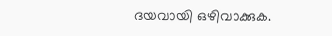ദയവായി ഒഴിവാക്കുക.